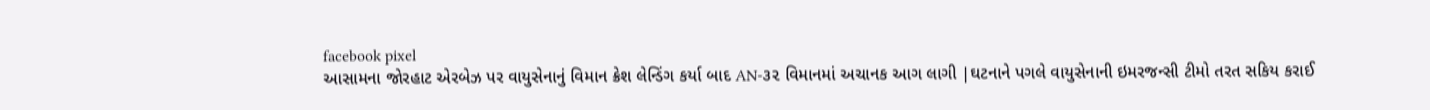facebook pixel
આસામના જોરહાટ એરબેઝ પર વાયુસેનાનું વિમાન ક્રેશ લેન્ડિંગ કર્યા બાદ AN-૩૨ વિમાનમાં અચાનક આગ લાગી |ઘટનાને પગલે વાયુસેનાની ઇમરજન્સી ટીમો તરત સકિય કરાઈ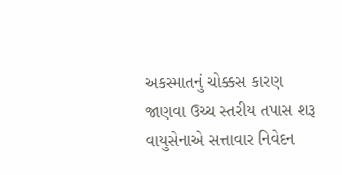અકસ્માતનું ચોક્કસ કારણ જાણવા ઉચ્ચ સ્તરીય તપાસ શરૂ વાયુસેનાએ સત્તાવાર નિવેદન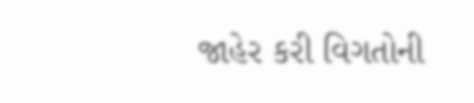જાહેર કરી વિગતોની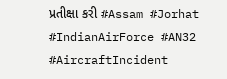પ્રતીક્ષા કરી #Assam #Jorhat #IndianAirForce #AN32 #AircraftIncident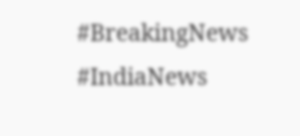#BreakingNews #IndiaNews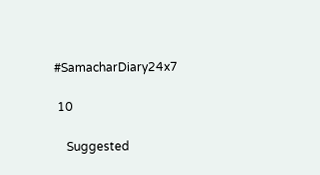#SamacharDiary24x7

 10

    Suggested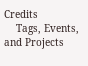Credits
    Tags, Events, and Projects